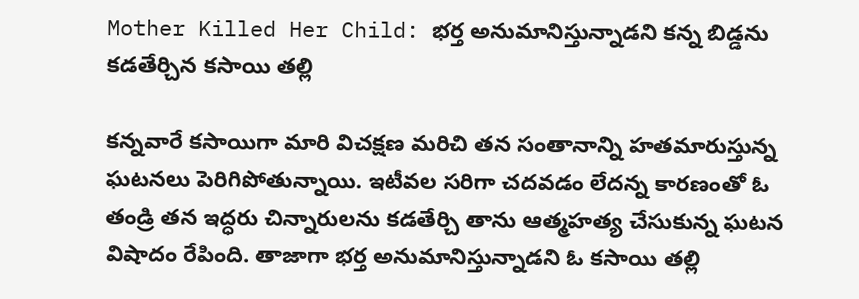Mother Killed Her Child: భర్త అనుమానిస్తున్నాడని కన్న బిడ్డను కడతేర్చిన కసాయి తల్లి

కన్నవారే కసాయిగా మారి విచక్షణ మరిచి తన సంతానాన్ని హతమారుస్తున్న ఘటనలు పెరిగిపోతున్నాయి. ఇటీవల సరిగా చదవడం లేదన్న కారణంతో ఓ తండ్రి తన ఇద్ధరు చిన్నారులను కడతేర్చి తాను ఆత్మహత్య చేసుకున్న ఘటన విషాదం రేపింది. తాజాగా భర్త అనుమానిస్తున్నాడని ఓ కసాయి తల్లి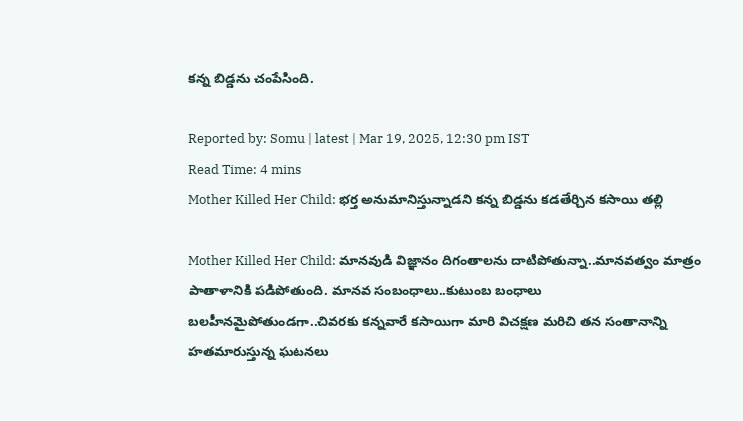కన్న బిడ్డను చంపేసింది.

Reported by: Somu | latest | Mar 19, 2025, 12:30 pm IST
Read Time: 4 mins
Mother Killed Her Child: భర్త అనుమానిస్తున్నాడని కన్న బిడ్డను కడతేర్చిన కసాయి తల్లి

Mother Killed Her Child: మానవుడి విజ్ఞానం దిగంతాలను దాటిపోతున్నా..మానవత్వం మాత్రం పాతాళానికి పడిపోతుంది. మానవ సంబంధాలు..కుటుంబ బంధాలు బలహీనమైపోతుండగా..చివరకు కన్నవారే కసాయిగా మారి విచక్షణ మరిచి తన సంతానాన్ని హతమారుస్తున్న ఘటనలు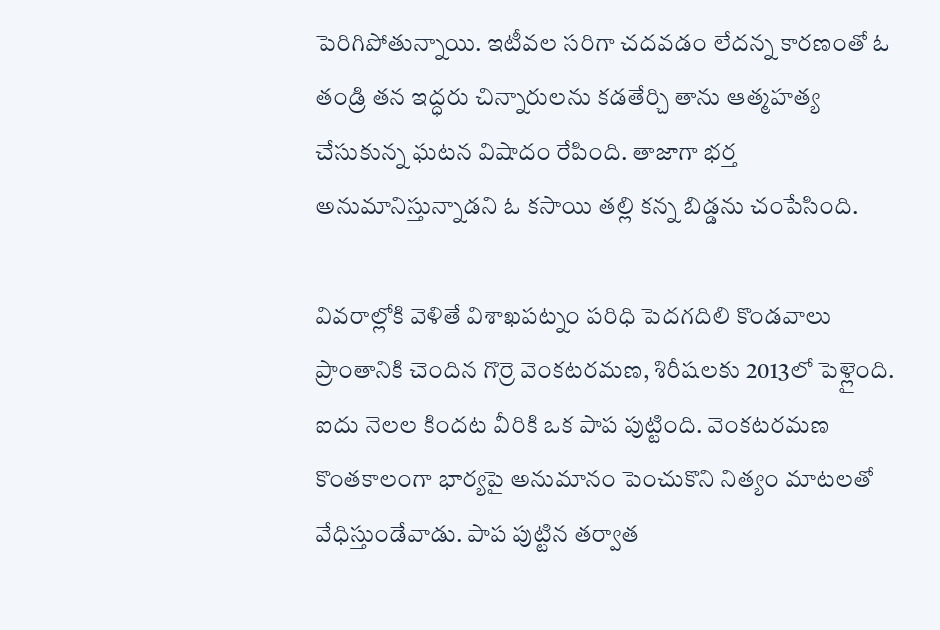పెరిగిపోతున్నాయి. ఇటీవల సరిగా చదవడం లేదన్న కారణంతో ఓ తండ్రి తన ఇద్ధరు చిన్నారులను కడతేర్చి తాను ఆత్మహత్య చేసుకున్న ఘటన విషాదం రేపింది. తాజాగా భర్త అనుమానిస్తున్నాడని ఓ కసాయి తల్లి కన్న బిడ్డను చంపేసింది.

వివరాల్లోకి వెళితే విశాఖపట్నం పరిధి పెదగదిలి కొండవాలు ప్రాంతానికి చెందిన గొర్రె వెంకటరమణ, శిరీషలకు 2013లో పెళ్లైంది. ఐదు నెలల కిందట వీరికి ఒక పాప పుట్టింది. వెంకటరమణ కొంతకాలంగా భార్యపై అనుమానం పెంచుకొని నిత్యం మాటలతో వేధిస్తుండేవాడు. పాప పుట్టిన తర్వాత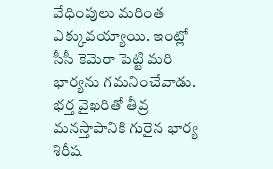వేధింపులు మరింత ఎక్కువయ్యాయి. ఇంట్లో సీసీ కెమెరా పెట్టి మరి భార్యను గమనించేవాడు. భర్త వైఖరితో తీవ్ర మనస్తాపానికి గురైన భార్య శిరీష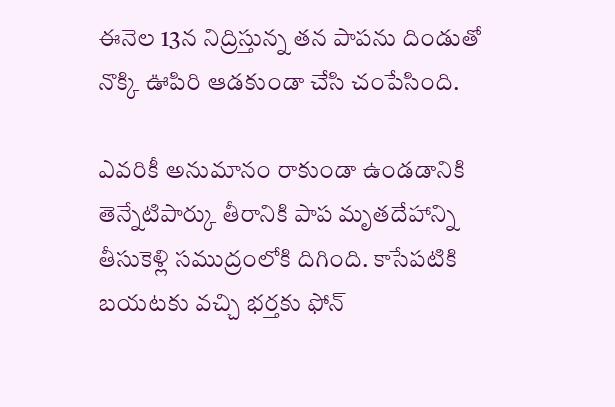ఈనెల 13న నిద్రిస్తున్న తన పాపను దిండుతో నొక్కి ఊపిరి ఆడకుండా చేసి చంపేసింది.

ఎవరికీ అనుమానం రాకుండా ఉండడానికి తెన్నేటిపార్కు తీరానికి పాప మృతదేహాన్ని తీసుకెళ్లి సముద్రంలోకి దిగింది. కాసేపటికి బయటకు వచ్చి భర్తకు ఫోన్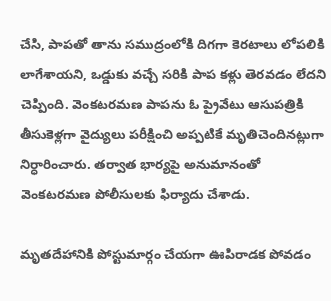చేసి, పాపతో తాను సముద్రంలోకి దిగగా కెరటాలు లోపలికి లాగేశాయని, ఒడ్డుకు వచ్చే సరికి పాప కళ్లు తెరవడం లేదని చెప్పింది. వెంకటరమణ పాపను ఓ ప్రైవేటు ఆసుపత్రికి తీసుకెళ్లగా వైద్యులు పరీక్షించి అప్పటికే మృతిచెందినట్లుగా నిర్ధారించారు. తర్వాత భార్యపై అనుమానంతో వెంకటరమణ పోలీసులకు ఫిర్యాదు చేశాడు.

మృతదేహానికి పోస్టుమార్గం చేయగా ఊపిరాడక పోవడం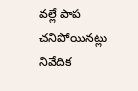వల్లే పాప చనిపోయినట్లు నివేదిక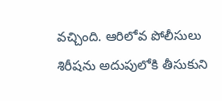వచ్చింది. ఆరిలోవ పోలీసులు శిరీషను అదుపులోకి తీసుకుని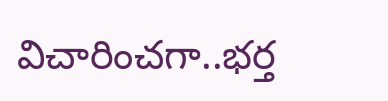విచారించగా..భర్త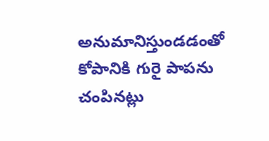అనుమానిస్తుండడంతో కోపానికి గురై పాపను చంపినట్లు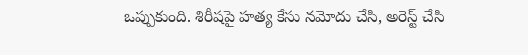ఒప్పుకుంది. శిరీషపై హత్య కేసు నమోదు చేసి, అరెస్ట్ చేసి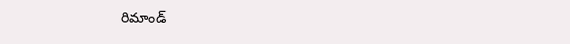రిమాండ్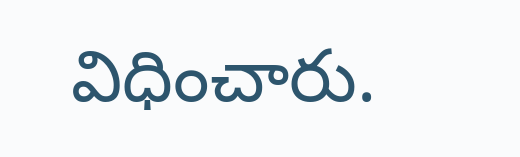విధించారు.